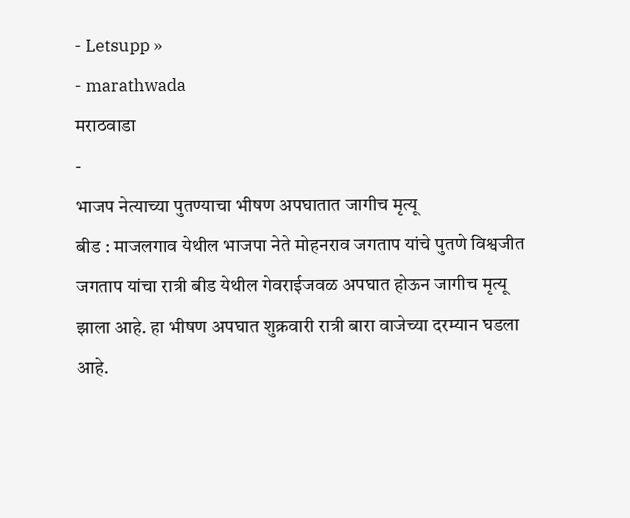- Letsupp »
- marathwada
मराठवाडा
-
भाजप नेत्याच्या पुतण्याचा भीषण अपघातात जागीच मृत्यू
बीड : माजलगाव येथील भाजपा नेते मोहनराव जगताप यांचे पुतणे विश्वजीत जगताप यांचा रात्री बीड येथील गेवराईजवळ अपघात होऊन जागीच मृत्यू झाला आहे. हा भीषण अपघात शुक्रवारी रात्री बारा वाजेच्या दरम्यान घडला आहे.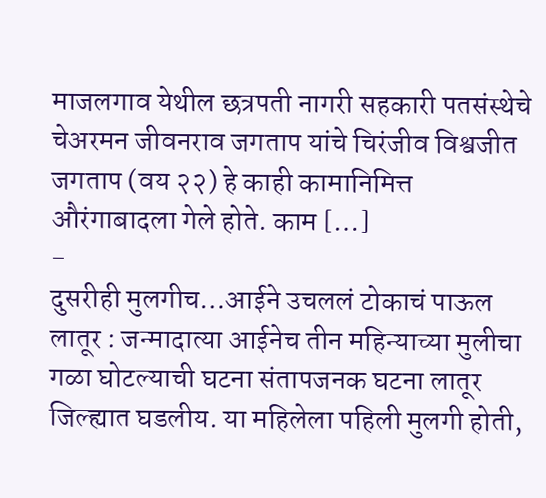माजलगाव येथील छत्रपती नागरी सहकारी पतसंस्थेचे चेअरमन जीवनराव जगताप यांचे चिरंजीव विश्वजीत जगताप (वय २२) हे काही कामानिमित्त औरंगाबादला गेले होते. काम […]
-
दुसरीही मुलगीच…आईने उचललं टोकाचं पाऊल
लातूर : जन्मादात्या आईनेच तीन महिन्याच्या मुलीचा गळा घोटल्याची घटना संतापजनक घटना लातूर जिल्ह्यात घडलीय. या महिलेला पहिली मुलगी होती,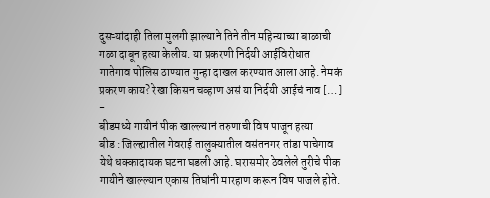दुसऱ्यांदाही तिला मुलगी झाल्याने तिने तीन महिन्याच्या बाळाची गळा दाबून हत्या केलीय. या प्रकरणी निर्दयी आईविरोधात गातेगाव पोलिस ठाण्यात गुन्हा दाखल करण्यात आला आहे. नेमकं प्रकरण काय? रेखा किसन चव्हाण असं या निर्दयी आईचं नाव […]
-
बीडमध्ये गायीनं पीक खाल्ल्यानं तरुणाची विष पाजून हत्या
बीड : जिल्ह्यातील गेवराई तालुक्यातील वसंतनगर तांडा पाचेगाव येथे धक्कादायक घटना घडली आहे. घरासमोर ठेवलेले तुरीचे पीक गायीने खाल्ल्यान एकास तिघांनी मारहाण करून विष पाजले होते.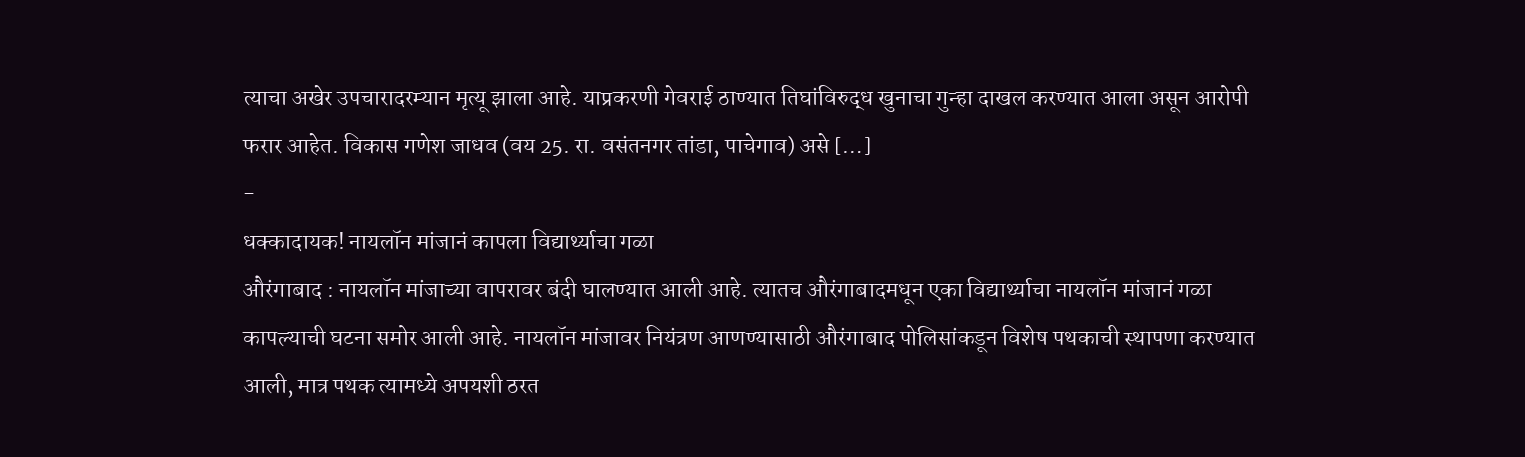त्याचा अखेर उपचारादरम्यान मृत्यू झाला आहे. याप्रकरणी गेवराई ठाण्यात तिघांविरुद्ध खुनाचा गुन्हा दाखल करण्यात आला असून आरोपी फरार आहेत. विकास गणेश जाधव (वय 25. रा. वसंतनगर तांडा, पाचेगाव) असे […]
-
धक्कादायक! नायलॉन मांजानं कापला विद्यार्थ्याचा गळा
औरंगाबाद : नायलॉन मांजाच्या वापरावर बंदी घालण्यात आली आहे. त्यातच औरंगाबादमधून एका विद्यार्थ्याचा नायलॉन मांजानं गळा कापल्याची घटना समोर आली आहे. नायलॉन मांजावर नियंत्रण आणण्यासाठी औरंगाबाद पोलिसांकडून विशेष पथकाची स्थापणा करण्यात आली, मात्र पथक त्यामध्ये अपयशी ठरत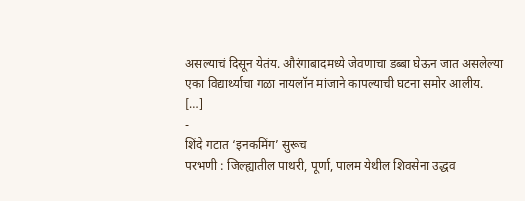असल्याचं दिसून येतंय. औरंगाबादमध्ये जेवणाचा डब्बा घेऊन जात असलेल्या एका विद्यार्थ्याचा गळा नायलॉन मांजाने कापल्याची घटना समोर आलीय. […]
-
शिंदे गटात ‘इनकमिंग’ सुरूच
परभणी : जिल्ह्यातील पाथरी, पूर्णा, पालम येथील शिवसेना उद्धव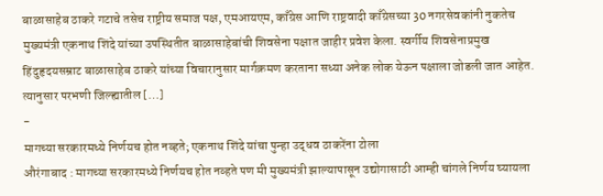बाळासाहेब ठाकरे गटाचे तसेच राष्ट्रीय समाज पक्ष, एमआयएम, काँग्रेस आणि राष्ट्रवादी काँग्रेसच्या 30 नगरसेवकांनी नुकतेच मुख्यमंत्री एकनाथ शिंदे यांच्या उपस्थितीत बाळासाहेबांची शिवसेना पक्षात जाहीर प्रवेश केला. स्वर्गीय शिवसेनाप्रमुख हिंदुहृदयसम्राट बाळासाहेब ठाकरे यांच्या विचारानुसार मार्गक्रमण करताना सध्या अनेक लोक येऊन पक्षाला जोडली जात आहेत. त्यानुसार परभणी जिल्ह्यातील […]
-
मागच्या सरकारमध्ये निर्णयच होत नव्हते; एकनाथ शिंदे यांचा पुन्हा उद्धव ठाकरेंना टोला
औरंगाबाद : मागच्या सरकारमध्ये निर्णयच होत नव्हते पण मी मुख्यमंत्री झाल्यापासून उद्योगासाठी आम्ही चांगले निर्णय घ्यायला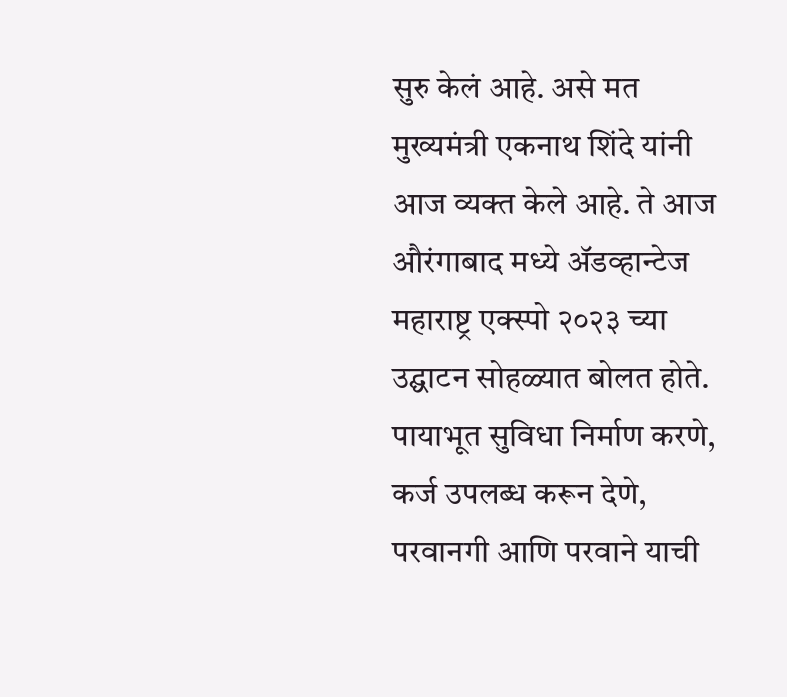सुरु केलं आहे. असे मत मुख्यमंत्री एकनाथ शिंदे यांनी आज व्यक्त केले आहे. ते आज औरंगाबाद मध्ये ॲडव्हान्टेज महाराष्ट्र एक्स्पो २०२३ च्या उद्घाटन सोहळ्यात बोलत होते. पायाभूत सुविधा निर्माण करणे, कर्ज उपलब्ध करून देणे, परवानगी आणि परवाने याची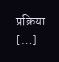प्रक्रिया […]